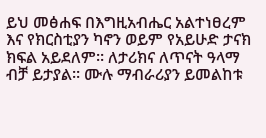ይህ መፅሐፍ በእግዚአብሔር አልተነፀረም እና የክርስቲያን ካኖን ወይም የአይሁድ ታናክ ክፍል አይደለም። ለታሪክና ለጥናት ዓላማ ብቻ ይታያል። ሙሉ ማብራሪያን ይመልከቱ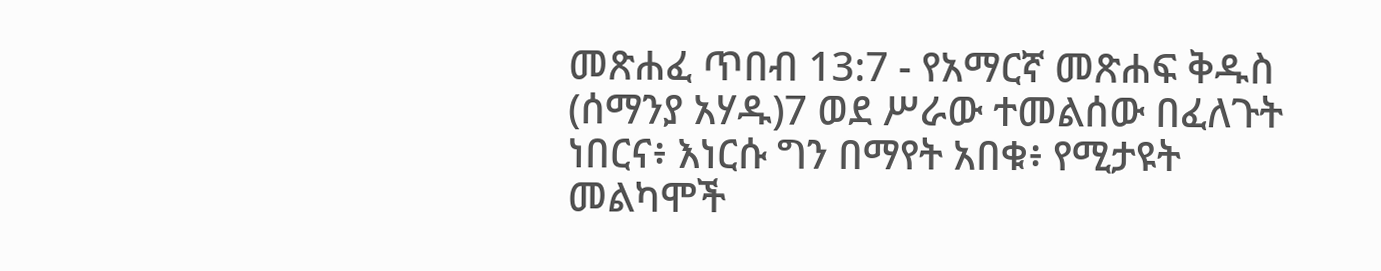መጽሐፈ ጥበብ 13:7 - የአማርኛ መጽሐፍ ቅዱስ (ሰማንያ አሃዱ)7 ወደ ሥራው ተመልሰው በፈለጉት ነበርና፥ እነርሱ ግን በማየት አበቁ፥ የሚታዩት መልካሞች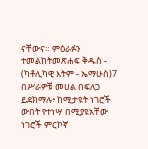ናቸውና። ምዕራፉን ተመልከትመጽሐፍ ቅዱስ - (ካቶሊካዊ እትም - ኤማሁስ)7 በሥራዎቹ መሀል በፍለጋ ይደክማሉ፥ ከሚታዩት ነገሮች ውበት የተነሣ በሚያዩአቸው ነገሮች ምርኮኛ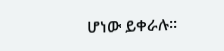ሆነው ይቀራሉ።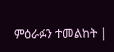ምዕራፉን ተመልከት |